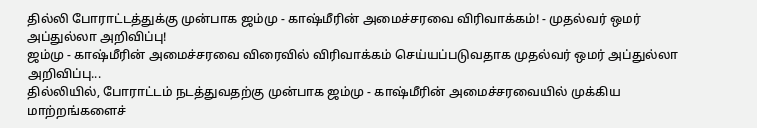தில்லி போராட்டத்துக்கு முன்பாக ஜம்மு - காஷ்மீரின் அமைச்சரவை விரிவாக்கம்! - முதல்வர் ஒமர் அப்துல்லா அறிவிப்பு!
ஜம்மு - காஷ்மீரின் அமைச்சரவை விரைவில் விரிவாக்கம் செய்யப்படுவதாக முதல்வர் ஒமர் அப்துல்லா அறிவிப்பு...
தில்லியில், போராட்டம் நடத்துவதற்கு முன்பாக ஜம்மு - காஷ்மீரின் அமைச்சரவையில் முக்கிய மாற்றங்களைச்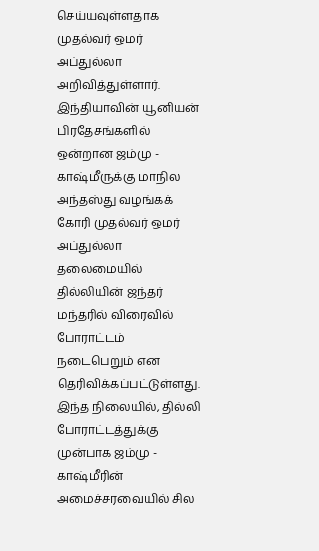செய்யவுள்ளதாக முதல்வர் ஒமர் அப்துல்லா அறிவித்துள்ளார்.
இந்தியாவின் யூனியன் பிரதேசங்களில் ஒன்றான ஜம்மு - காஷ்மீருக்கு மாநில அந்தஸ்து வழங்கக் கோரி முதல்வர் ஒமர் அப்துல்லா தலைமையில் தில்லியின் ஜந்தர் மந்தரில் விரைவில் போராட்டம் நடைபெறும் என தெரிவிக்கப்பட்டுள்ளது.
இந்த நிலையில், தில்லி போராட்டத்துக்கு முன்பாக ஜம்மு - காஷ்மீரின் அமைச்சரவையில் சில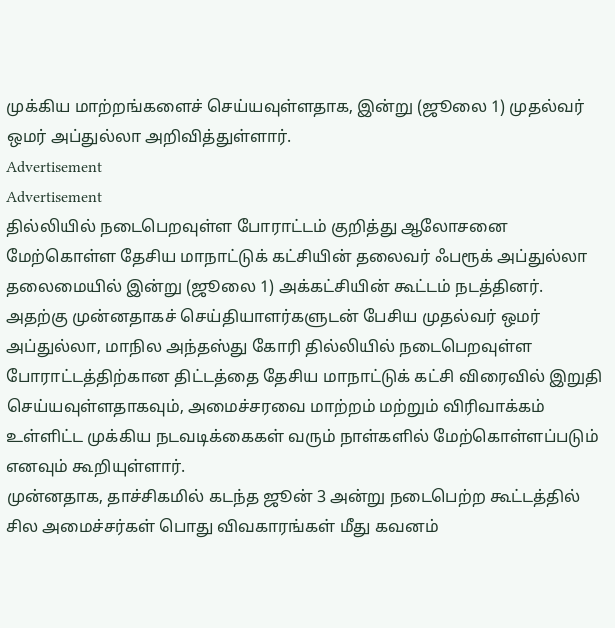முக்கிய மாற்றங்களைச் செய்யவுள்ளதாக, இன்று (ஜூலை 1) முதல்வர் ஒமர் அப்துல்லா அறிவித்துள்ளார்.
Advertisement
Advertisement
தில்லியில் நடைபெறவுள்ள போராட்டம் குறித்து ஆலோசனை மேற்கொள்ள தேசிய மாநாட்டுக் கட்சியின் தலைவர் ஃபரூக் அப்துல்லா தலைமையில் இன்று (ஜூலை 1) அக்கட்சியின் கூட்டம் நடத்தினர்.
அதற்கு முன்னதாகச் செய்தியாளர்களுடன் பேசிய முதல்வர் ஒமர் அப்துல்லா, மாநில அந்தஸ்து கோரி தில்லியில் நடைபெறவுள்ள போராட்டத்திற்கான திட்டத்தை தேசிய மாநாட்டுக் கட்சி விரைவில் இறுதி செய்யவுள்ளதாகவும், அமைச்சரவை மாற்றம் மற்றும் விரிவாக்கம் உள்ளிட்ட முக்கிய நடவடிக்கைகள் வரும் நாள்களில் மேற்கொள்ளப்படும் எனவும் கூறியுள்ளார்.
முன்னதாக, தாச்சிகமில் கடந்த ஜூன் 3 அன்று நடைபெற்ற கூட்டத்தில் சில அமைச்சர்கள் பொது விவகாரங்கள் மீது கவனம்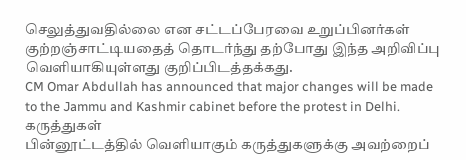செலுத்துவதில்லை என சட்டப்பேரவை உறுப்பினர்கள் குற்றஞ்சாட்டியதைத் தொடர்ந்து தற்போது இந்த அறிவிப்பு வெளியாகியுள்ளது குறிப்பிடத்தக்கது.
CM Omar Abdullah has announced that major changes will be made to the Jammu and Kashmir cabinet before the protest in Delhi.
கருத்துகள்
பின்னூட்டத்தில் வெளியாகும் கருத்துகளுக்கு அவற்றைப்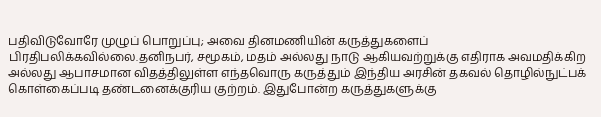பதிவிடுவோரே முழுப் பொறுப்பு; அவை தினமணியின் கருத்துகளைப் பிரதிபலிக்கவில்லை.தனிநபர், சமூகம், மதம் அல்லது நாடு ஆகியவற்றுக்கு எதிராக அவமதிக்கிற அல்லது ஆபாசமான விதத்திலுள்ள எந்தவொரு கருத்தும் இந்திய அரசின் தகவல் தொழில்நுட்பக் கொள்கைப்படி தண்டனைக்குரிய குற்றம். இதுபோன்ற கருத்துகளுக்கு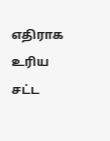எதிராக உரிய சட்ட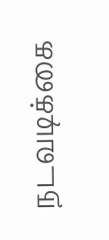நடவடிக்கை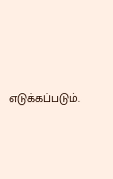எடுக்கப்படும்.